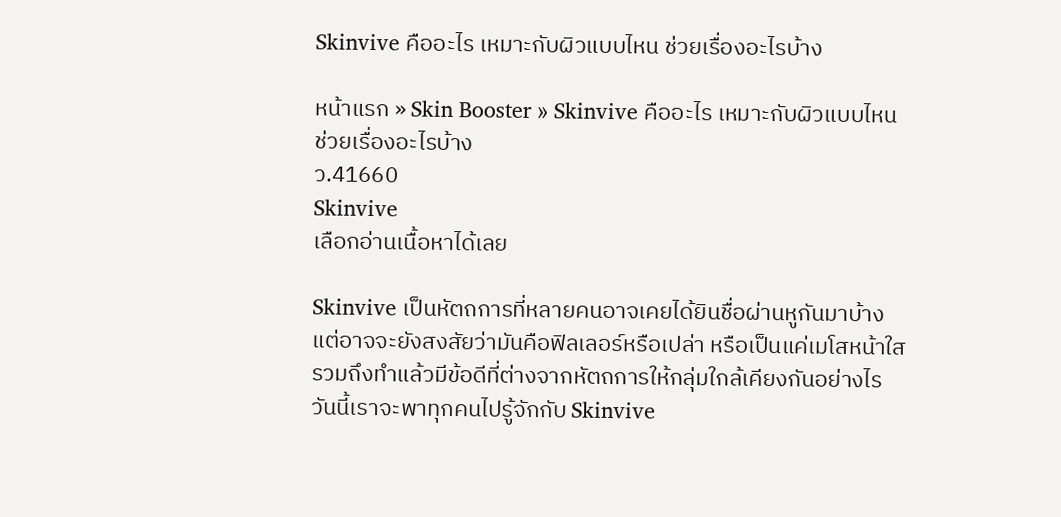Skinvive คืออะไร เหมาะกับผิวแบบไหน ช่วยเรื่องอะไรบ้าง

หน้าแรก » Skin Booster » Skinvive คืออะไร เหมาะกับผิวแบบไหน ช่วยเรื่องอะไรบ้าง
ว.41660
Skinvive
เลือกอ่านเนื้อหาได้เลย

Skinvive เป็นหัตถการที่หลายคนอาจเคยได้ยินชื่อผ่านหูกันมาบ้าง แต่อาจจะยังสงสัยว่ามันคือฟิลเลอร์หรือเปล่า หรือเป็นแค่เมโสหน้าใส รวมถึงทำแล้วมีข้อดีที่ต่างจากหัตถการให้กลุ่มใกล้เคียงกันอย่างไร วันนี้เราจะพาทุกคนไปรู้จักกับ Skinvive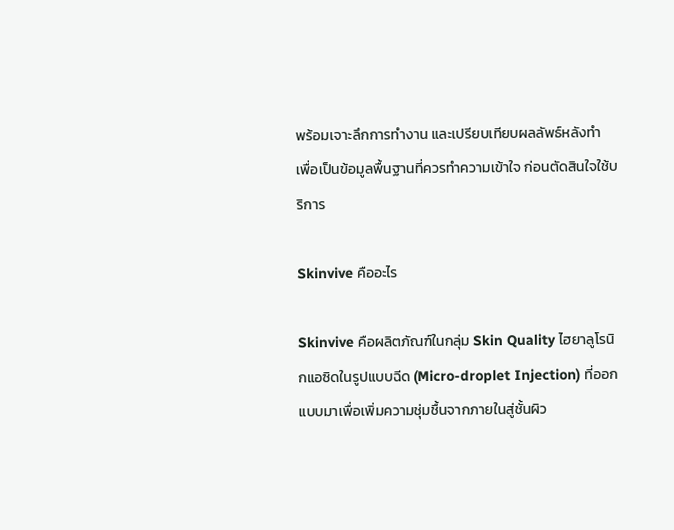พร้อมเจาะลึกการทำงาน และเปรียบเทียบผลลัพธ์หลังทำ เพื่อเป็นข้อมูลพื้นฐานที่ควรทำความเข้าใจ ก่อนตัดสินใจใช้บริการ

Skinvive คืออะไร

Skinvive คือผลิตภัณฑ์ในกลุ่ม Skin Quality ไฮยาลูโรนิกแอซิดในรูปแบบฉีด (Micro-droplet Injection) ที่ออกแบบมาเพื่อเพิ่มความชุ่มชื้นจากภายในสู่ชั้นผิว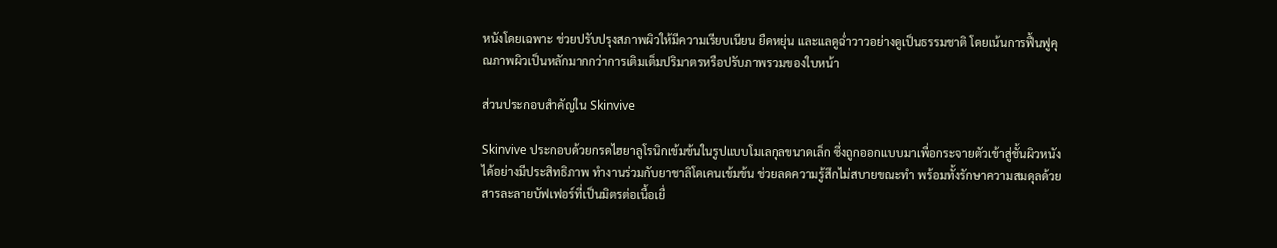หนังโดยเฉพาะ ช่วยปรับปรุงสภาพผิวให้มีความเรียบเนียน ยืดหยุ่น และแลดูฉ่ำวาวอย่างดูเป็นธรรมชาติ โดยเน้นการฟื้นฟูคุณภาพผิวเป็นหลักมากกว่าการเติมเต็มปริมาตรหรือปรับภาพรวมของใบหน้า

ส่วนประกอบสำคัญใน Skinvive

Skinvive ประกอบด้วยกรดไฮยาลูโรนิกเข้มข้นในรูปแบบโมเลกุลขนาดเล็ก ซึ่งถูกออกแบบมาเพื่อกระจายตัวเข้าสู่ชั้นผิวหนังได้อย่างมีประสิทธิภาพ ทำงานร่วมกับยาชาลิโดเคนเข้มข้น ช่วยลดความรู้สึกไม่สบายขณะทำ พร้อมทั้งรักษาความสมดุลด้วยสารละลายบัฟเฟอร์ที่เป็นมิตรต่อเนื้อเยื่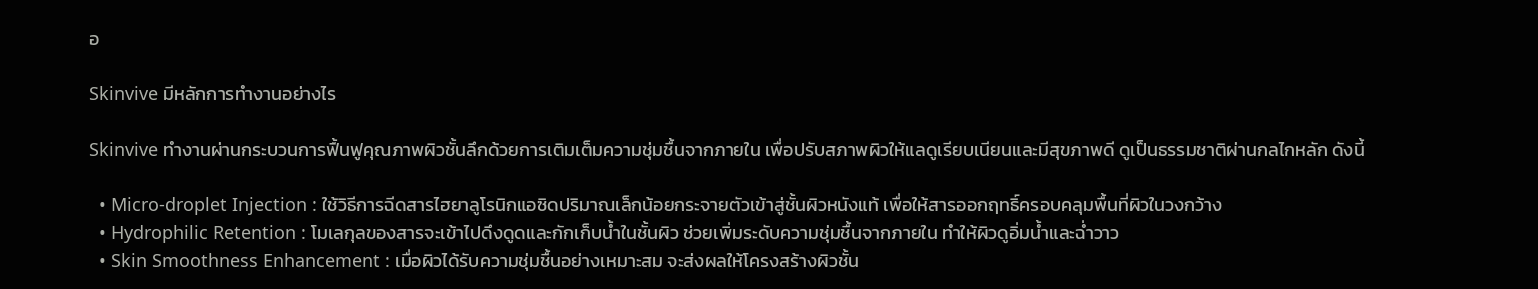อ

Skinvive มีหลักการทำงานอย่างไร

Skinvive ทำงานผ่านกระบวนการฟื้นฟูคุณภาพผิวชั้นลึกด้วยการเติมเต็มความชุ่มชื้นจากภายใน เพื่อปรับสภาพผิวให้แลดูเรียบเนียนและมีสุขภาพดี ดูเป็นธรรมชาติผ่านกลไกหลัก ดังนี้

  • Micro-droplet Injection : ใช้วิธีการฉีดสารไฮยาลูโรนิกแอซิดปริมาณเล็กน้อยกระจายตัวเข้าสู่ชั้นผิวหนังแท้ เพื่อให้สารออกฤทธิ์ครอบคลุมพื้นที่ผิวในวงกว้าง
  • Hydrophilic Retention : โมเลกุลของสารจะเข้าไปดึงดูดและกักเก็บน้ำในชั้นผิว ช่วยเพิ่มระดับความชุ่มชื้นจากภายใน ทำให้ผิวดูอิ่มน้ำและฉ่ำวาว
  • Skin Smoothness Enhancement : เมื่อผิวได้รับความชุ่มชื้นอย่างเหมาะสม จะส่งผลให้โครงสร้างผิวชั้น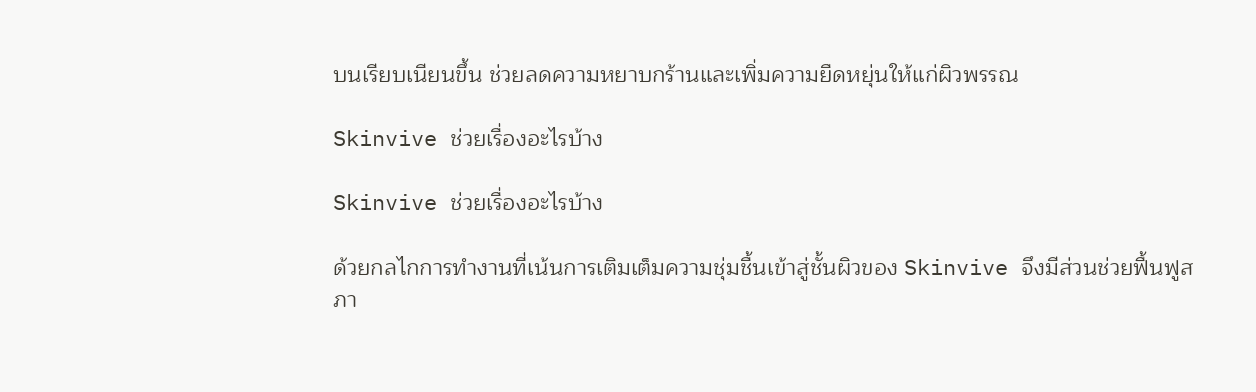บนเรียบเนียนขึ้น ช่วยลดความหยาบกร้านและเพิ่มความยืดหยุ่นให้แก่ผิวพรรณ

Skinvive ช่วยเรื่องอะไรบ้าง

Skinvive ช่วยเรื่องอะไรบ้าง

ด้วยกลไกการทำงานที่เน้นการเติมเต็มความชุ่มชื้นเข้าสู่ชั้นผิวของ Skinvive จึงมีส่วนช่วยฟื้นฟูสภา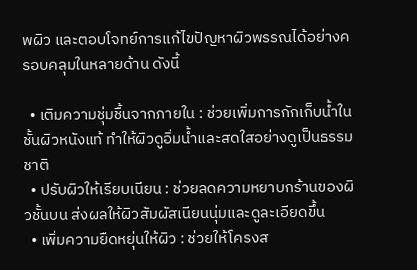พผิว และตอบโจทย์การแก้ไขปัญหาผิวพรรณได้อย่างครอบคลุมในหลายด้าน ดังนี้

  • เติมความชุ่มชื้นจากภายใน : ช่วยเพิ่มการกักเก็บน้ำในชั้นผิวหนังแท้ ทำให้ผิวดูอิ่มน้ำและสดใสอย่างดูเป็นธรรมชาติ
  • ปรับผิวให้เรียบเนียน : ช่วยลดความหยาบกร้านของผิวชั้นบน ส่งผลให้ผิวสัมผัสเนียนนุ่มและดูละเอียดขึ้น
  • เพิ่มความยืดหยุ่นให้ผิว : ช่วยให้โครงส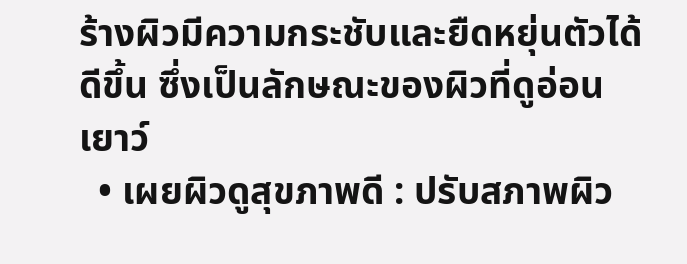ร้างผิวมีความกระชับและยืดหยุ่นตัวได้ดีขึ้น ซึ่งเป็นลักษณะของผิวที่ดูอ่อนเยาว์
  • เผยผิวดูสุขภาพดี : ปรับสภาพผิว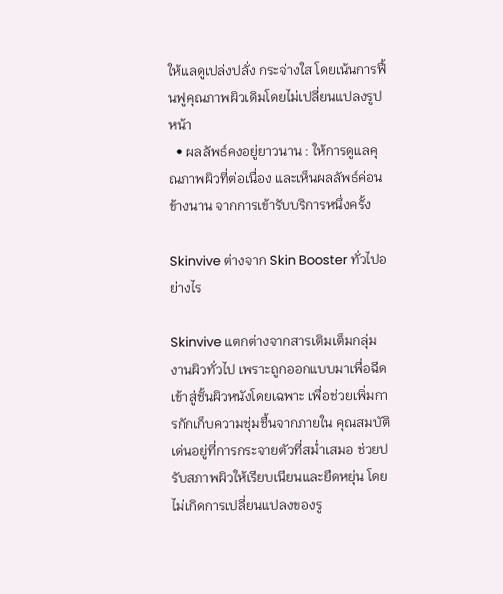ให้แลดูเปล่งปลั่ง กระจ่างใส โดยเน้นการฟื้นฟูคุณภาพผิวเดิมโดยไม่เปลี่ยนแปลงรูปหน้า
  • ผลลัพธ์คงอยู่ยาวนาน : ให้การดูแลคุณภาพผิวที่ต่อเนื่อง และเห็นผลลัพธ์ค่อนข้างนาน จากการเข้ารับบริการหนึ่งครั้ง

Skinvive ต่างจาก Skin Booster ทั่วไปอย่างไร

Skinvive แตกต่างจากสารเติมเต็มกลุ่มงานผิวทั่วไป เพราะถูกออกแบบมาเพื่อฉีดเข้าสู่ชั้นผิวหนังโดยเฉพาะ เพื่อช่วยเพิ่มการกักเก็บความชุ่มชื้นจากภายใน คุณสมบัติเด่นอยู่ที่การกระจายตัวที่สม่ำเสมอ ช่วยปรับสภาพผิวให้เรียบเนียนและยืดหยุ่น โดยไม่เกิดการเปลี่ยนแปลงของรู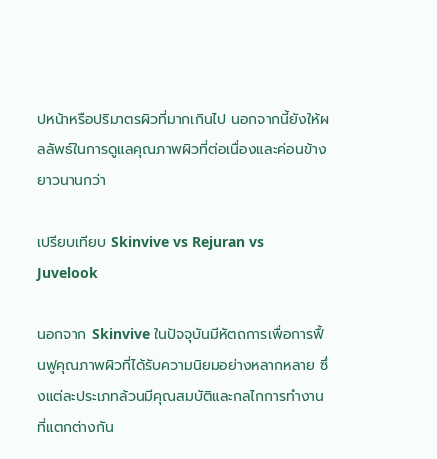ปหน้าหรือปริมาตรผิวที่มากเกินไป นอกจากนี้ยังให้ผลลัพธ์ในการดูแลคุณภาพผิวที่ต่อเนื่องและค่อนข้างยาวนานกว่า

เปรียบเทียบ Skinvive vs Rejuran vs Juvelook

นอกจาก Skinvive ในปัจจุบันมีหัตถการเพื่อการฟื้นฟูคุณภาพผิวที่ได้รับความนิยมอย่างหลากหลาย ซึ่งแต่ละประเภทล้วนมีคุณสมบัติและกลไกการทำงานที่แตกต่างกัน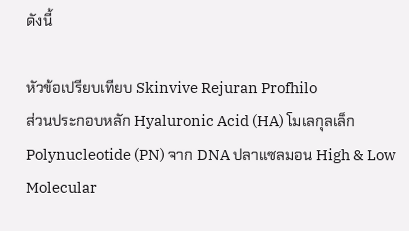ดังนี้

หัวข้อเปรียบเทียบ Skinvive Rejuran Profhilo
ส่วนประกอบหลัก Hyaluronic Acid (HA) โมเลกุลเล็ก Polynucleotide (PN) จาก DNA ปลาแซลมอน High & Low Molecular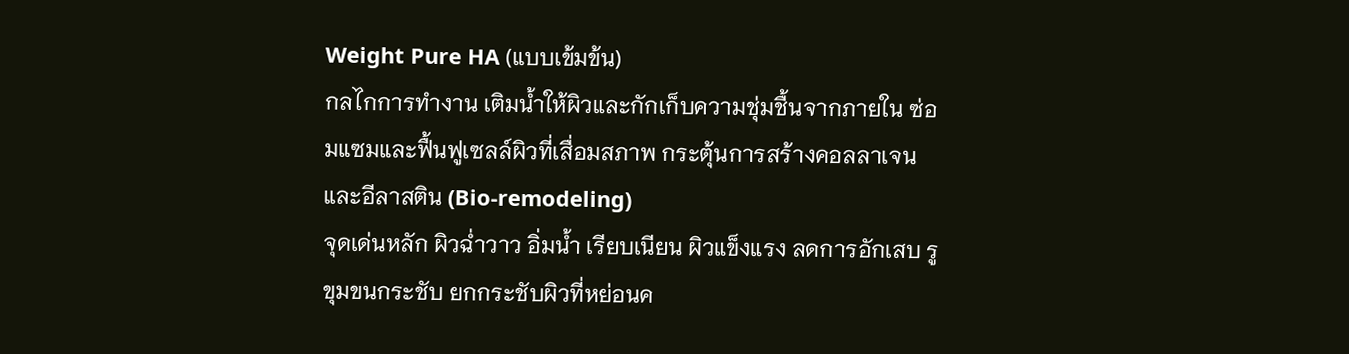Weight Pure HA (แบบเข้มข้น)
กลไกการทำงาน เติมน้ำให้ผิวและกักเก็บความชุ่มชื้นจากภายใน ซ่อมแซมและฟื้นฟูเซลล์ผิวที่เสื่อมสภาพ กระตุ้นการสร้างคอลลาเจนและอีลาสติน (Bio-remodeling)
จุดเด่นหลัก ผิวฉ่ำวาว อิ่มน้ำ เรียบเนียน ผิวแข็งแรง ลดการอักเสบ รูขุมขนกระชับ ยกกระชับผิวที่หย่อนค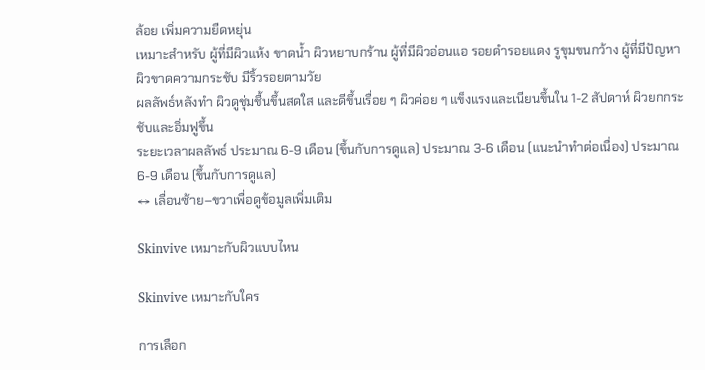ล้อย เพิ่มความยืดหยุ่น
เหมาะสำหรับ ผู้ที่มีผิวแห้ง ขาดน้ำ ผิวหยาบกร้าน ผู้ที่มีผิวอ่อนแอ รอยดำรอยแดง รูขุมขนกว้าง ผู้ที่มีปัญหาผิวขาดความกระชับ มีริ้วรอยตามวัย
ผลลัพธ์หลังทำ ผิวดูชุ่มชื้นขึ้นสดใส และดีขึ้นเรื่อย ๆ ผิวค่อย ๆ แข็งแรงและเนียนขึ้นใน 1-2 สัปดาห์ ผิวยกกระชับและอิ่มฟูขึ้น
ระยะเวลาผลลัพธ์ ประมาณ 6-9 เดือน (ขึ้นกับการดูแล) ประมาณ 3-6 เดือน (แนะนำทำต่อเนื่อง) ประมาณ 6-9 เดือน (ขึ้นกับการดูแล)
↔ เลื่อนซ้าย–ขวาเพื่อดูข้อมูลเพิ่มเติม

Skinvive เหมาะกับผิวแบบไหน

Skinvive เหมาะกับใคร

การเลือก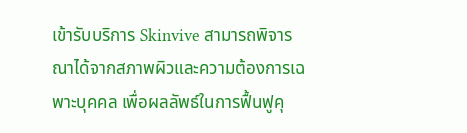เข้ารับบริการ Skinvive สามารถพิจารณาได้จากสภาพผิวและความต้องการเฉพาะบุคคล เพื่อผลลัพธ์ในการฟื้นฟูคุ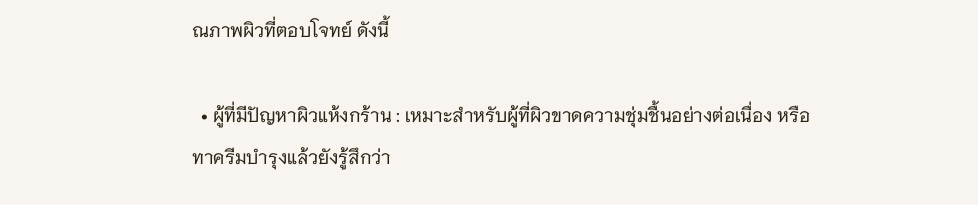ณภาพผิวที่ตอบโจทย์ ดังนี้

  • ผู้ที่มีปัญหาผิวแห้งกร้าน : เหมาะสำหรับผู้ที่ผิวขาดความชุ่มชื้นอย่างต่อเนื่อง หรือทาครีมบำรุงแล้วยังรู้สึกว่า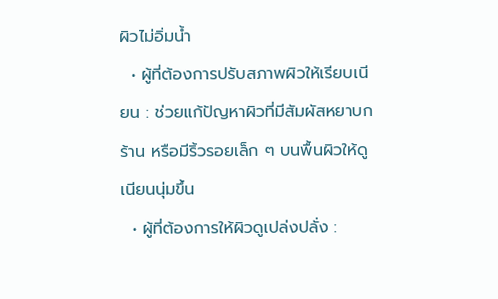ผิวไม่อิ่มน้ำ
  • ผู้ที่ต้องการปรับสภาพผิวให้เรียบเนียน : ช่วยแก้ปัญหาผิวที่มีสัมผัสหยาบกร้าน หรือมีริ้วรอยเล็ก ๆ บนพื้นผิวให้ดูเนียนนุ่มขึ้น
  • ผู้ที่ต้องการให้ผิวดูเปล่งปลั่ง :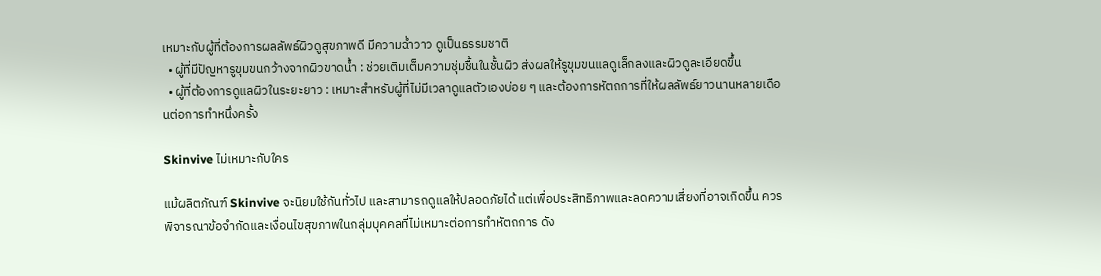เหมาะกับผู้ที่ต้องการผลลัพธ์ผิวดูสุขภาพดี มีความฉ่ำวาว ดูเป็นธรรมชาติ
  • ผู้ที่มีปัญหารูขุมขนกว้างจากผิวขาดน้ำ : ช่วยเติมเต็มความชุ่มชื้นในชั้นผิว ส่งผลให้รูขุมขนแลดูเล็กลงและผิวดูละเอียดขึ้น
  • ผู้ที่ต้องการดูแลผิวในระยะยาว : เหมาะสำหรับผู้ที่ไม่มีเวลาดูแลตัวเองบ่อย ๆ และต้องการหัตถการที่ให้ผลลัพธ์ยาวนานหลายเดือนต่อการทำหนึ่งครั้ง

Skinvive ไม่เหมาะกับใคร

แม้ผลิตภัณฑ์ Skinvive จะนิยมใช้กันทั่วไป และสามารถดูแลให้ปลอดภัยได้ แต่เพื่อประสิทธิภาพและลดความเสี่ยงที่อาจเกิดขึ้น ควรพิจารณาข้อจำกัดและเงื่อนไขสุขภาพในกลุ่มบุคคลที่ไม่เหมาะต่อการทำหัตถการ ดัง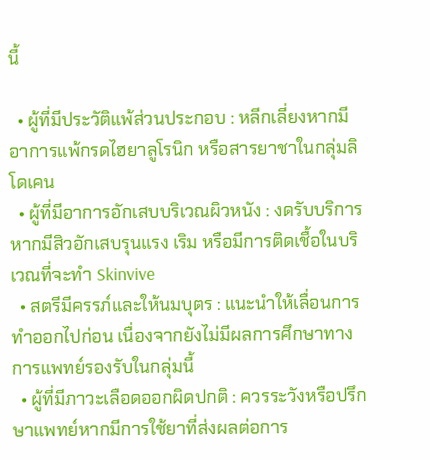นี้

  • ผู้ที่มีประวัติแพ้ส่วนประกอบ : หลีกเลี่ยงหากมีอาการแพ้กรดไฮยาลูโรนิก หรือสารยาชาในกลุ่มลิโดเคน
  • ผู้ที่มีอาการอักเสบบริเวณผิวหนัง : งดรับบริการหากมีสิวอักเสบรุนแรง เริม หรือมีการติดเชื้อในบริเวณที่จะทำ Skinvive
  • สตรีมีครรภ์และให้นมบุตร : แนะนำให้เลื่อนการทำออกไปก่อน เนื่องจากยังไม่มีผลการศึกษาทางการแพทย์รองรับในกลุ่มนี้
  • ผู้ที่มีภาวะเลือดออกผิดปกติ : ควรระวังหรือปรึกษาแพทย์หากมีการใช้ยาที่ส่งผลต่อการ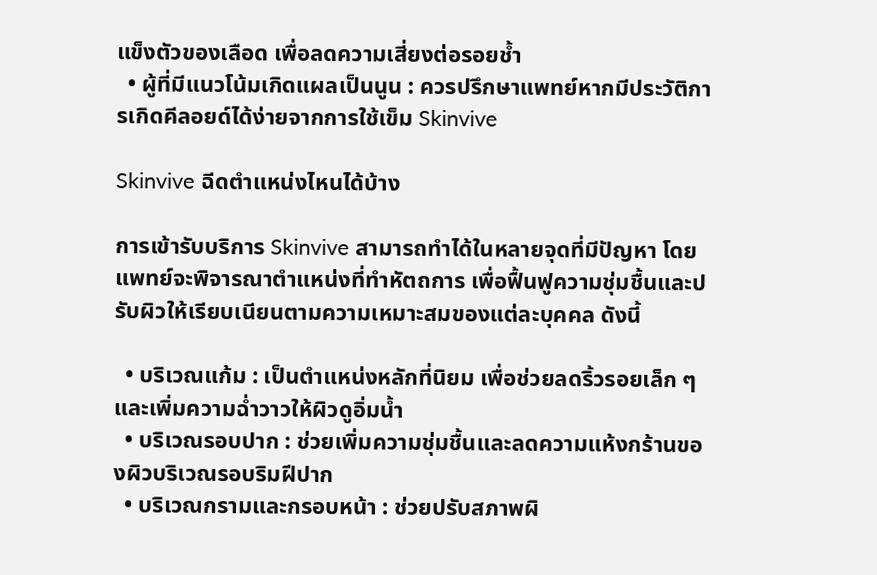แข็งตัวของเลือด เพื่อลดความเสี่ยงต่อรอยช้ำ
  • ผู้ที่มีแนวโน้มเกิดแผลเป็นนูน : ควรปรึกษาแพทย์หากมีประวัติการเกิดคีลอยด์ได้ง่ายจากการใช้เข็ม Skinvive

Skinvive ฉีดตำแหน่งไหนได้บ้าง

การเข้ารับบริการ Skinvive สามารถทำได้ในหลายจุดที่มีปัญหา โดยแพทย์จะพิจารณาตำแหน่งที่ทำหัตถการ เพื่อฟื้นฟูความชุ่มชื้นและปรับผิวให้เรียบเนียนตามความเหมาะสมของแต่ละบุคคล ดังนี้

  • บริเวณแก้ม : เป็นตำแหน่งหลักที่นิยม เพื่อช่วยลดริ้วรอยเล็ก ๆ และเพิ่มความฉ่ำวาวให้ผิวดูอิ่มน้ำ
  • บริเวณรอบปาก : ช่วยเพิ่มความชุ่มชื้นและลดความแห้งกร้านของผิวบริเวณรอบริมฝีปาก
  • บริเวณกรามและกรอบหน้า : ช่วยปรับสภาพผิ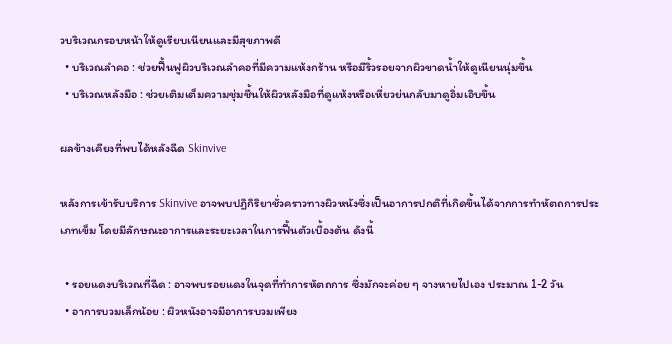วบริเวณกรอบหน้าให้ดูเรียบเนียนและมีสุขภาพดี
  • บริเวณลำคอ : ช่วยฟื้นฟูผิวบริเวณลำคอที่มีความแห้งกร้าน หรือมีริ้วรอยจากผิวขาดน้ำให้ดูเนียนนุ่มขึ้น
  • บริเวณหลังมือ : ช่วยเติมเต็มความชุ่มชื้นให้ผิวหลังมือที่ดูแห้งหรือเหี่ยวย่นกลับมาดูอิ่มเอิบขึ้น

ผลข้างเคียงที่พบได้หลังฉีด Skinvive

หลังการเข้ารับบริการ Skinvive อาจพบปฏิกิริยาชั่วคราวทางผิวหนังซึ่งเป็นอาการปกติที่เกิดขึ้นได้จากการทำหัตถการประเภทเข็ม โดยมีลักษณะอาการและระยะเวลาในการฟื้นตัวเบื้องต้น ดังนี้

  • รอยแดงบริเวณที่ฉีด : อาจพบรอยแดงในจุดที่ทำการหัตถการ ซึ่งมักจะค่อย ๆ จางหายไปเอง ประมาณ 1-2 วัน
  • อาการบวมเล็กน้อย : ผิวหนังอาจมีอาการบวมเพียง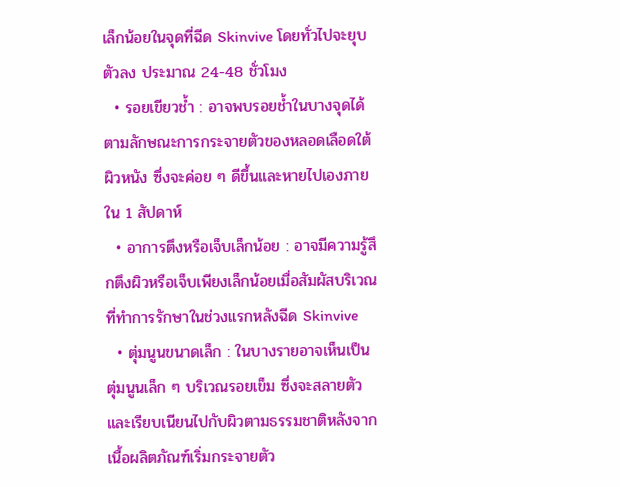เล็กน้อยในจุดที่ฉีด Skinvive โดยทั่วไปจะยุบตัวลง ประมาณ 24-48 ชั่วโมง
  • รอยเขียวช้ำ : อาจพบรอยช้ำในบางจุดได้ตามลักษณะการกระจายตัวของหลอดเลือดใต้ผิวหนัง ซึ่งจะค่อย ๆ ดีขึ้นและหายไปเองภายใน 1 สัปดาห์
  • อาการตึงหรือเจ็บเล็กน้อย : อาจมีความรู้สึกตึงผิวหรือเจ็บเพียงเล็กน้อยเมื่อสัมผัสบริเวณที่ทำการรักษาในช่วงแรกหลังฉีด Skinvive
  • ตุ่มนูนขนาดเล็ก : ในบางรายอาจเห็นเป็นตุ่มนูนเล็ก ๆ บริเวณรอยเข็ม ซึ่งจะสลายตัวและเรียบเนียนไปกับผิวตามธรรมชาติหลังจากเนื้อผลิตภัณฑ์เริ่มกระจายตัว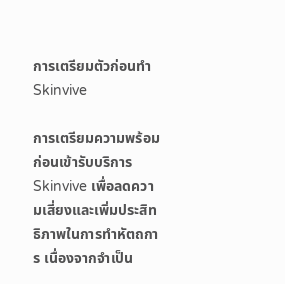การเตรียมตัวก่อนทำ Skinvive

การเตรียมความพร้อมก่อนเข้ารับบริการ Skinvive เพื่อลดความเสี่ยงและเพิ่มประสิทธิภาพในการทำหัตถการ เนื่องจากจำเป็น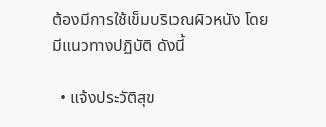ต้องมีการใช้เข็มบริเวณผิวหนัง โดยมีแนวทางปฏิบัติ ดังนี้

  • แจ้งประวัติสุข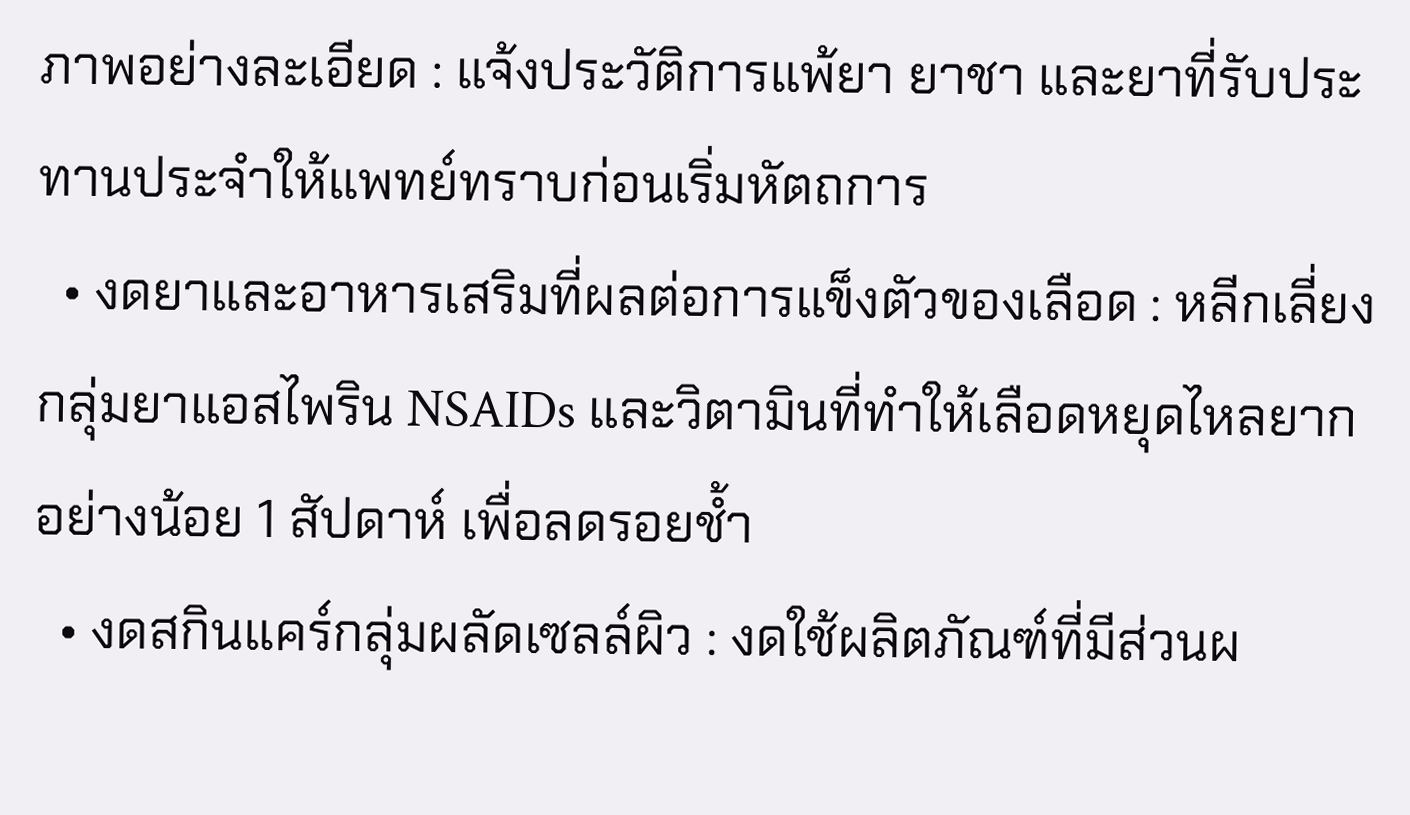ภาพอย่างละเอียด : แจ้งประวัติการแพ้ยา ยาชา และยาที่รับประทานประจำให้แพทย์ทราบก่อนเริ่มหัตถการ
  • งดยาและอาหารเสริมที่ผลต่อการแข็งตัวของเลือด : หลีกเลี่ยงกลุ่มยาแอสไพริน NSAIDs และวิตามินที่ทำให้เลือดหยุดไหลยากอย่างน้อย 1 สัปดาห์ เพื่อลดรอยช้ำ
  • งดสกินแคร์กลุ่มผลัดเซลล์ผิว : งดใช้ผลิตภัณฑ์ที่มีส่วนผ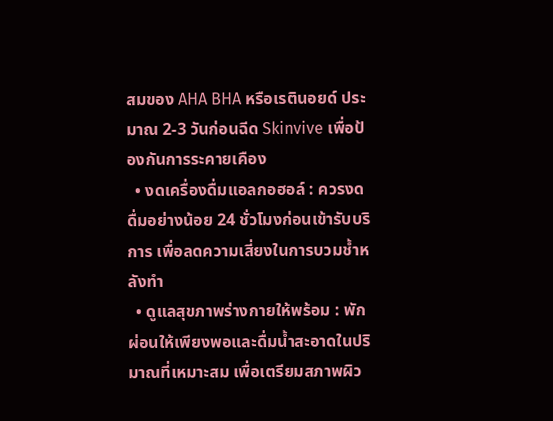สมของ AHA BHA หรือเรตินอยด์ ประมาณ 2-3 วันก่อนฉีด Skinvive เพื่อป้องกันการระคายเคือง
  • งดเครื่องดื่มแอลกอฮอล์ : ควรงดดื่มอย่างน้อย 24 ชั่วโมงก่อนเข้ารับบริการ เพื่อลดความเสี่ยงในการบวมช้ำหลังทำ
  • ดูแลสุขภาพร่างกายให้พร้อม : พักผ่อนให้เพียงพอและดื่มน้ำสะอาดในปริมาณที่เหมาะสม เพื่อเตรียมสภาพผิว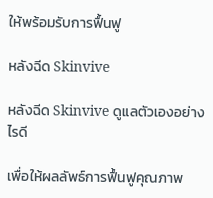ให้พร้อมรับการฟื้นฟู

หลังฉีด Skinvive

หลังฉีด Skinvive ดูแลตัวเองอย่างไรดี

เพื่อให้ผลลัพธ์การฟื้นฟูคุณภาพ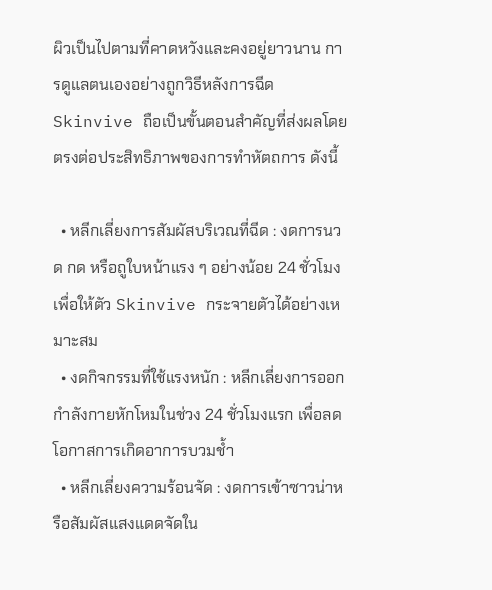ผิวเป็นไปตามที่คาดหวังและคงอยู่ยาวนาน การดูแลตนเองอย่างถูกวิธีหลังการฉีด Skinvive ถือเป็นขั้นตอนสำคัญที่ส่งผลโดยตรงต่อประสิทธิภาพของการทำหัตถการ ดังนี้

  • หลีกเลี่ยงการสัมผัสบริเวณที่ฉีด : งดการนวด กด หรือถูใบหน้าแรง ๆ อย่างน้อย 24 ชั่วโมง เพื่อให้ตัว Skinvive กระจายตัวได้อย่างเหมาะสม
  • งดกิจกรรมที่ใช้แรงหนัก : หลีกเลี่ยงการออกกำลังกายหักโหมในช่วง 24 ชั่วโมงแรก เพื่อลดโอกาสการเกิดอาการบวมช้ำ
  • หลีกเลี่ยงความร้อนจัด : งดการเข้าซาวน่าหรือสัมผัสแสงแดดจัดใน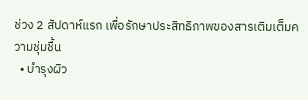ช่วง 2 สัปดาห์แรก เพื่อรักษาประสิทธิภาพของสารเติมเต็มความชุ่มชื้น
  • บำรุงผิว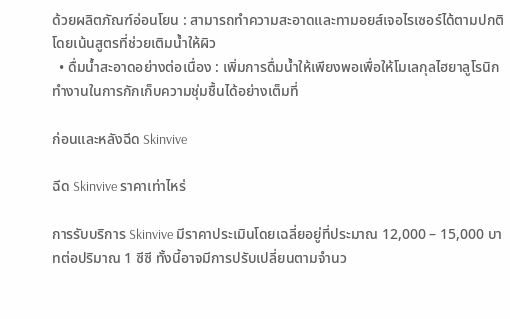ด้วยผลิตภัณฑ์อ่อนโยน : สามารถทำความสะอาดและทามอยส์เจอไรเซอร์ได้ตามปกติ โดยเน้นสูตรที่ช่วยเติมน้ำให้ผิว
  • ดื่มน้ำสะอาดอย่างต่อเนื่อง : เพิ่มการดื่มน้ำให้เพียงพอเพื่อให้โมเลกุลไฮยาลูโรนิกทำงานในการกักเก็บความชุ่มชื้นได้อย่างเต็มที่

ก่อนและหลังฉีด Skinvive

ฉีด Skinvive ราคาเท่าไหร่

การรับบริการ Skinvive มีราคาประเมินโดยเฉลี่ยอยู่ที่ประมาณ 12,000 – 15,000 บาทต่อปริมาณ 1 ซีซี ทั้งนี้อาจมีการปรับเปลี่ยนตามจำนว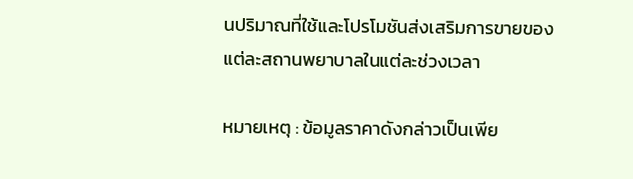นปริมาณที่ใช้และโปรโมชันส่งเสริมการขายของแต่ละสถานพยาบาลในแต่ละช่วงเวลา

หมายเหตุ : ข้อมูลราคาดังกล่าวเป็นเพีย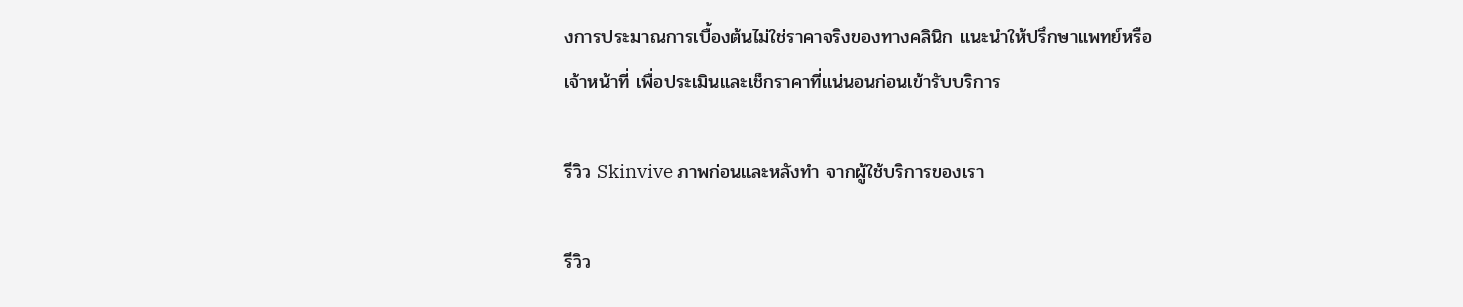งการประมาณการเบื้องต้นไม่ใช่ราคาจริงของทางคลินิก แนะนำให้ปรึกษาแพทย์หรือเจ้าหน้าที่ เพื่อประเมินและเช็กราคาที่แน่นอนก่อนเข้ารับบริการ

รีวิว Skinvive ภาพก่อนและหลังทำ จากผู้ใช้บริการของเรา

รีวิว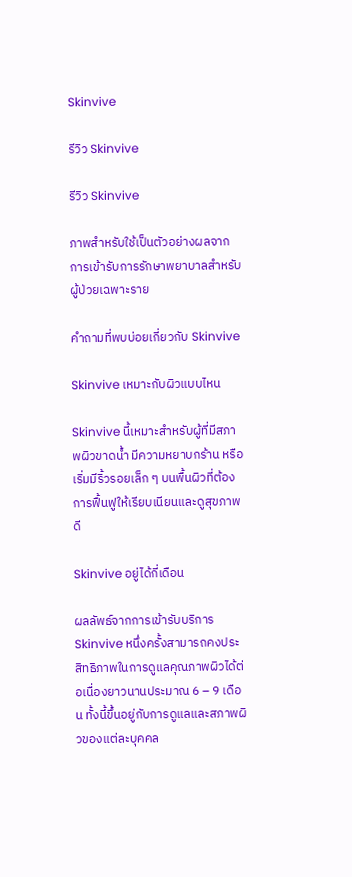Skinvive

รีวิว Skinvive

รีวิว Skinvive

ภาพสำหรับใช้เป็นตัวอย่างผลจากการเข้ารับการรักษาพยาบาลสำหรับผู้ป่วยเฉพาะราย

คำถามที่พบบ่อยเกี่ยวกับ Skinvive

Skinvive เหมาะกับผิวแบบไหน

Skinvive นี้เหมาะสำหรับผู้ที่มีสภาพผิวขาดน้ำ มีความหยาบกร้าน หรือเริ่มมีริ้วรอยเล็ก ๆ บนพื้นผิวที่ต้องการฟื้นฟูให้เรียบเนียนและดูสุขภาพดี

Skinvive อยู่ได้กี่เดือน

ผลลัพธ์จากการเข้ารับบริการ Skinvive หนึ่งครั้งสามารถคงประสิทธิภาพในการดูแลคุณภาพผิวได้ต่อเนื่องยาวนานประมาณ 6 – 9 เดือน ทั้งนี้ขึ้นอยู่กับการดูแลและสภาพผิวของแต่ละบุคคล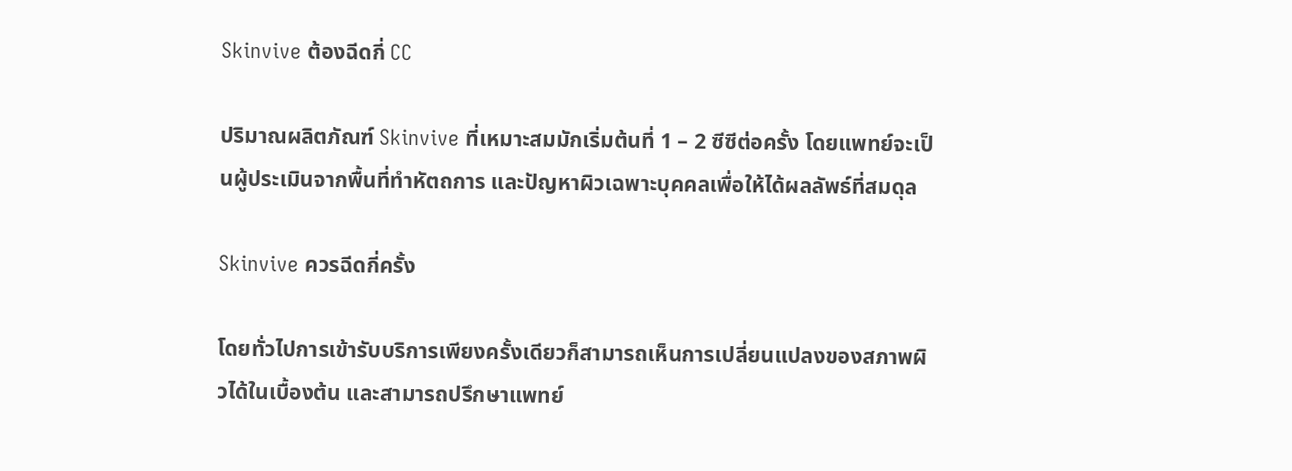Skinvive ต้องฉีดกี่ CC

ปริมาณผลิตภัณฑ์ Skinvive ที่เหมาะสมมักเริ่มต้นที่ 1 – 2 ซีซีต่อครั้ง โดยแพทย์จะเป็นผู้ประเมินจากพื้นที่ทำหัตถการ และปัญหาผิวเฉพาะบุคคลเพื่อให้ได้ผลลัพธ์ที่สมดุล

Skinvive ควรฉีดกี่ครั้ง

โดยทั่วไปการเข้ารับบริการเพียงครั้งเดียวก็สามารถเห็นการเปลี่ยนแปลงของสภาพผิวได้ในเบื้องต้น และสามารถปรึกษาแพทย์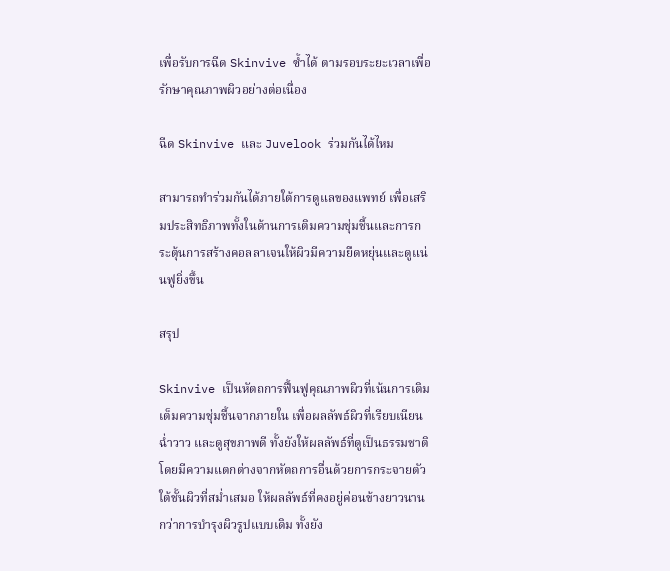เพื่อรับการฉีด Skinvive ซ้ำได้ ตามรอบระยะเวลาเพื่อรักษาคุณภาพผิวอย่างต่อเนื่อง

ฉีด Skinvive และ Juvelook ร่วมกันได้ไหม

สามารถทำร่วมกันได้ภายใต้การดูแลของแพทย์ เพื่อเสริมประสิทธิภาพทั้งในด้านการเติมความชุ่มชื้นและการกระตุ้นการสร้างคอลลาเจนให้ผิวมีความยืดหยุ่นและดูแน่นฟูยิ่งขึ้น

สรุป

Skinvive เป็นหัตถการฟื้นฟูคุณภาพผิวที่เน้นการเติมเต็มความชุ่มชื้นจากภายใน เพื่อผลลัพธ์ผิวที่เรียบเนียน ฉ่ำวาว และดูสุขภาพดี ทั้งยังให้ผลลัพธ์ที่ดูเป็นธรรมชาติ โดยมีความแตกต่างจากหัตถการอื่นด้วยการกระจายตัวใต้ชั้นผิวที่สม่ำเสมอ ให้ผลลัพธ์ที่คงอยู่ค่อนข้างยาวนานกว่าการบำรุงผิวรูปแบบเดิม ทั้งยัง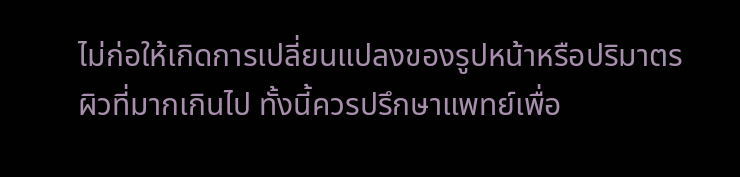ไม่ก่อให้เกิดการเปลี่ยนแปลงของรูปหน้าหรือปริมาตรผิวที่มากเกินไป ทั้งนี้ควรปรึกษาแพทย์เพื่อ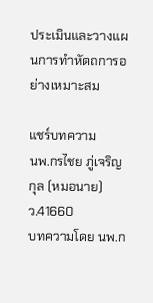ประเมินและวางแผนการทำหัตถการอย่างเหมาะสม

แชร์บทความ
นพ.กรไชย ภู่เจริญกุล (หมอนาย)
ว.41660
บทความโดย นพ.ก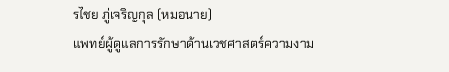รไชย ภู่เจริญกุล (หมอนาย)
แพทย์ผู้ดูแลการรักษาด้านเวชศาสตร์ความงาม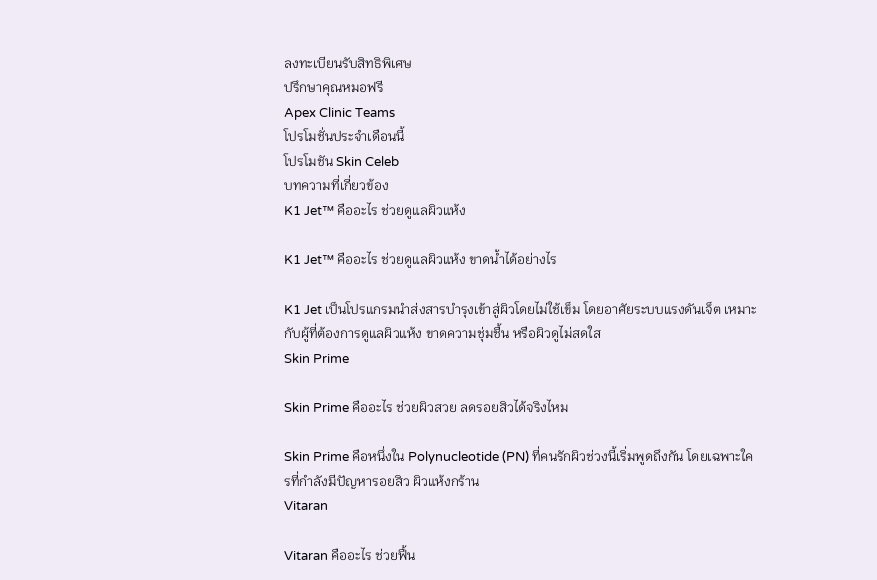ลงทะเบียนรับสิทธิพิเศษ
ปรึกษาคุณหมอฟรี
Apex Clinic Teams
โปรโมชั่นประจำเดือนนี้
โปรโมชัน Skin Celeb
บทความที่เกี่ยวข้อง
K1 Jet™ คืออะไร ช่วยดูแลผิวแห้ง

K1 Jet™ คืออะไร ช่วยดูแลผิวแห้ง ขาดน้ำได้อย่างไร

K1 Jet เป็นโปรแกรมนำส่งสารบำรุงเข้าสู่ผิวโดยไม่ใช้เข็ม โดยอาศัยระบบแรงดันเจ็ต เหมาะกับผู้ที่ต้องการดูแลผิวแห้ง ขาดความชุ่มชื้น หรือผิวดูไม่สดใส
Skin Prime

Skin Prime คืออะไร ช่วยผิวสวย ลดรอยสิวได้จริงไหม

Skin Prime คือหนึ่งใน Polynucleotide (PN) ที่คนรักผิวช่วงนี้เริ่มพูดถึงกัน โดยเฉพาะใครที่กำลังมีปัญหารอยสิว ผิวแห้งกร้าน
Vitaran

Vitaran คืออะไร ช่วยฟื้น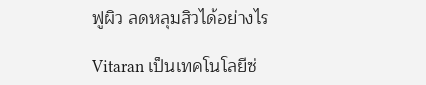ฟูผิว ลดหลุมสิวได้อย่างไร

Vitaran เป็นเทคโนโลยีซ่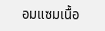อมแซมเนื้อ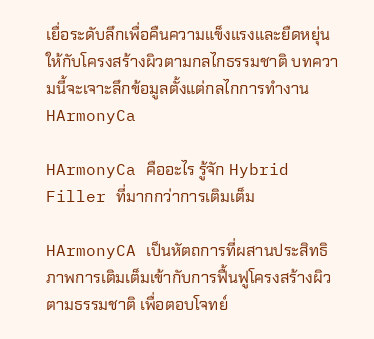เยื่อระดับลึกเพื่อคืนความแข็งแรงและยืดหยุ่นให้กับโครงสร้างผิวตามกลไกธรรมชาติ บทความนี้จะเจาะลึกข้อมูลตั้งแต่กลไกการทำงาน
HArmonyCa

HArmonyCa คืออะไร รู้จัก Hybrid Filler ที่มากกว่าการเติมเต็ม

HArmonyCA เป็นหัตถการที่ผสานประสิทธิภาพการเติมเต็มเข้ากับการฟื้นฟูโครงสร้างผิวตามธรรมชาติ เพื่อตอบโจทย์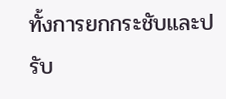ทั้งการยกกระชับและปรับ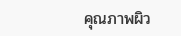คุณภาพผิว